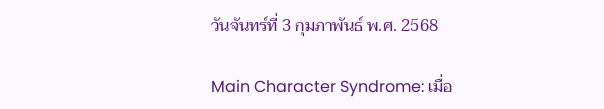วันจันทร์ที่ 3 กุมภาพันธ์ พ.ศ. 2568

Main Character Syndrome: เมื่อ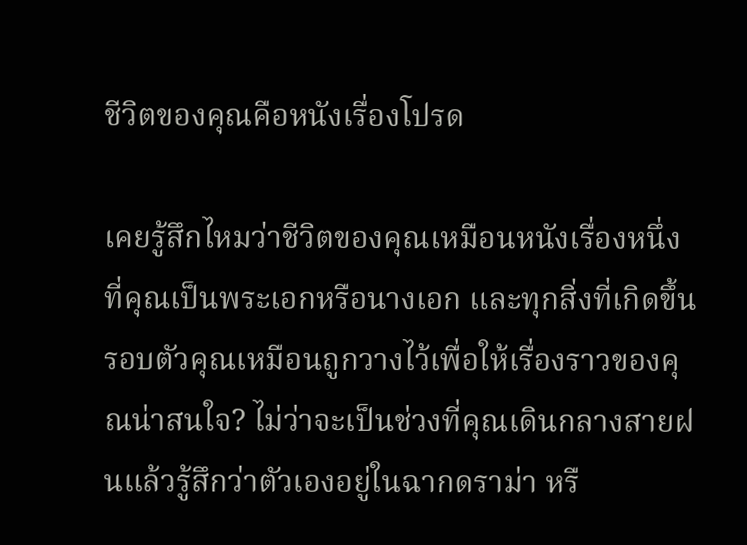ชีวิตของคุณคือหนังเรื่องโปรด

เคยรู้สึกไหมว่าชีวิตของคุณเหมือนหนังเรื่องหนึ่ง ที่คุณเป็นพระเอกหรือนางเอก และทุกสิ่งที่เกิดขึ้นรอบตัวคุณเหมือนถูกวางไว้เพื่อให้เรื่องราวของคุณน่าสนใจ? ไม่ว่าจะเป็นช่วงที่คุณเดินกลางสายฝนแล้วรู้สึกว่าตัวเองอยู่ในฉากดราม่า หรื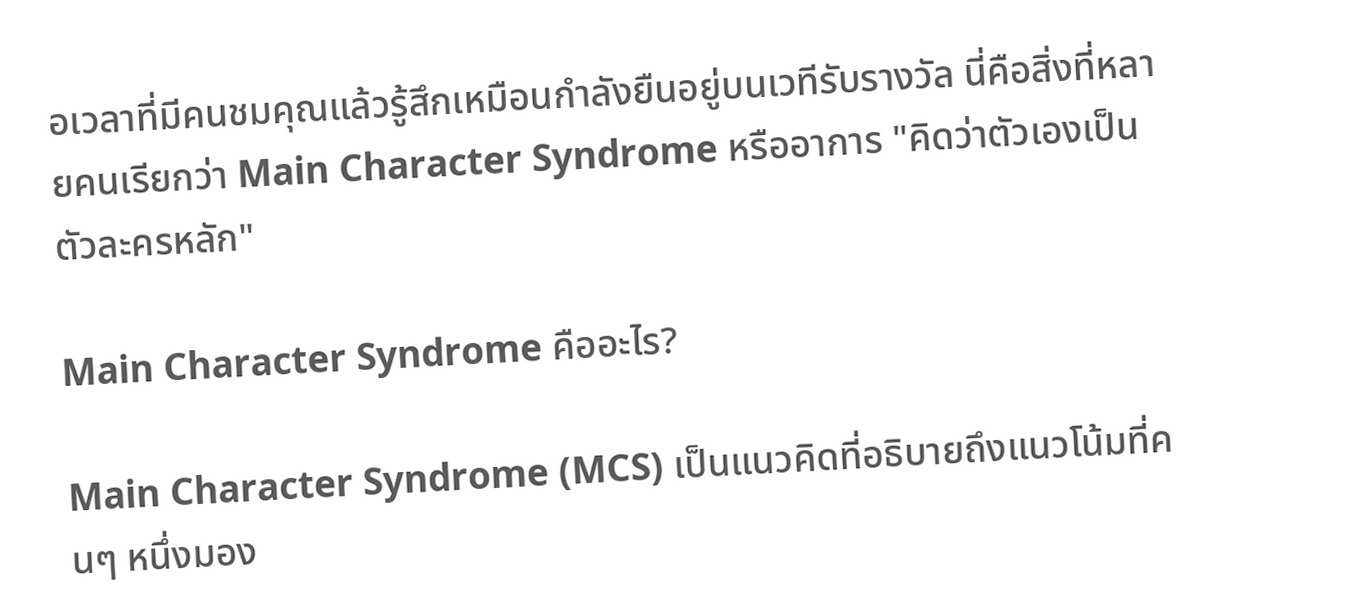อเวลาที่มีคนชมคุณแล้วรู้สึกเหมือนกำลังยืนอยู่บนเวทีรับรางวัล นี่คือสิ่งที่หลายคนเรียกว่า Main Character Syndrome หรืออาการ "คิดว่าตัวเองเป็นตัวละครหลัก"

Main Character Syndrome คืออะไร?

Main Character Syndrome (MCS) เป็นแนวคิดที่อธิบายถึงแนวโน้มที่คนๆ หนึ่งมอง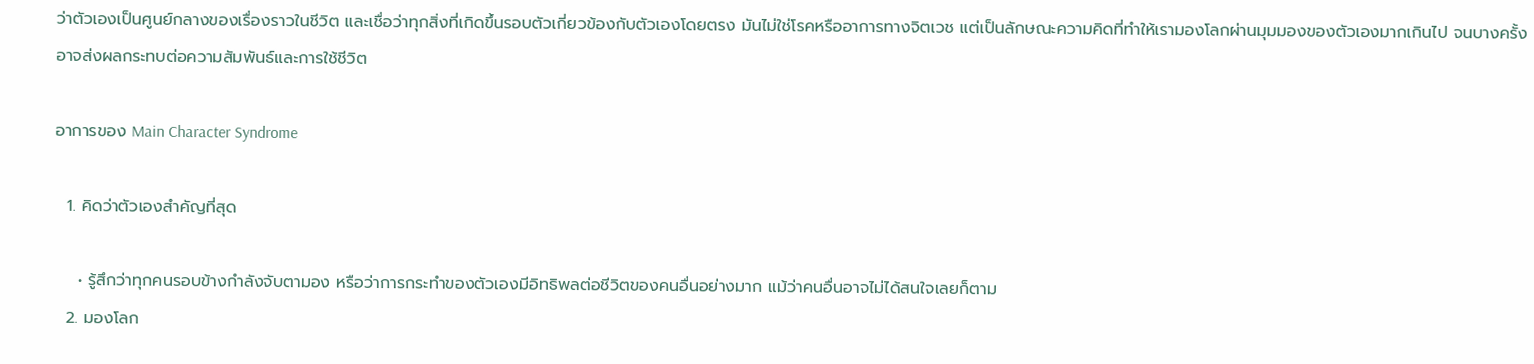ว่าตัวเองเป็นศูนย์กลางของเรื่องราวในชีวิต และเชื่อว่าทุกสิ่งที่เกิดขึ้นรอบตัวเกี่ยวข้องกับตัวเองโดยตรง มันไม่ใช่โรคหรืออาการทางจิตเวช แต่เป็นลักษณะความคิดที่ทำให้เรามองโลกผ่านมุมมองของตัวเองมากเกินไป จนบางครั้งอาจส่งผลกระทบต่อความสัมพันธ์และการใช้ชีวิต

อาการของ Main Character Syndrome

  1. คิดว่าตัวเองสำคัญที่สุด

    • รู้สึกว่าทุกคนรอบข้างกำลังจับตามอง หรือว่าการกระทำของตัวเองมีอิทธิพลต่อชีวิตของคนอื่นอย่างมาก แม้ว่าคนอื่นอาจไม่ได้สนใจเลยก็ตาม
  2. มองโลก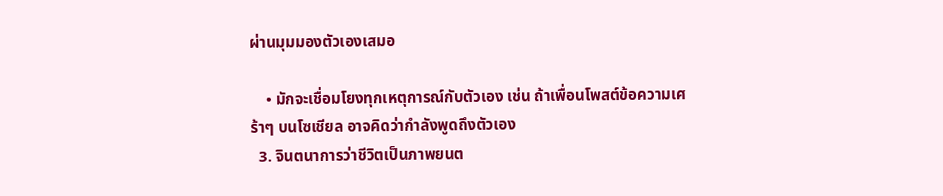ผ่านมุมมองตัวเองเสมอ

    • มักจะเชื่อมโยงทุกเหตุการณ์กับตัวเอง เช่น ถ้าเพื่อนโพสต์ข้อความเศร้าๆ บนโซเชียล อาจคิดว่ากำลังพูดถึงตัวเอง
  3. จินตนาการว่าชีวิตเป็นภาพยนต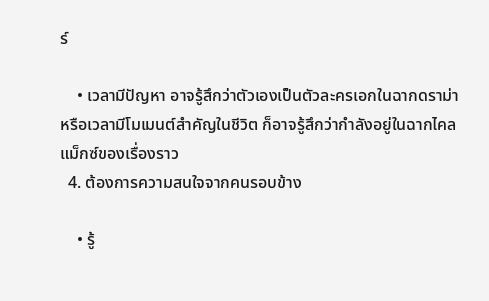ร์

    • เวลามีปัญหา อาจรู้สึกว่าตัวเองเป็นตัวละครเอกในฉากดราม่า หรือเวลามีโมเมนต์สำคัญในชีวิต ก็อาจรู้สึกว่ากำลังอยู่ในฉากไคลแม็กซ์ของเรื่องราว
  4. ต้องการความสนใจจากคนรอบข้าง

    • รู้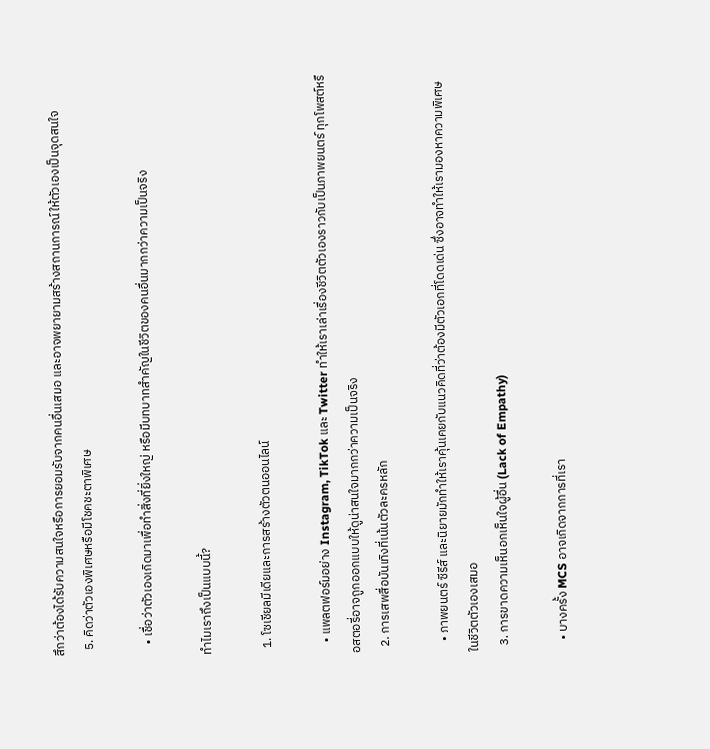สึกว่าต้องได้รับความสนใจหรือการยอมรับจากคนอื่นเสมอ และอาจพยายามสร้างสถานการณ์ให้ตัวเองเป็นจุดสนใจ
  5. คิดว่าตัวเองพิเศษหรือมีโชคชะตาพิเศษ

    • เชื่อว่าตัวเองเกิดมาเพื่อทำสิ่งที่ยิ่งใหญ่ หรือมีบทบาทสำคัญในชีวิตของคนอื่นมากกว่าความเป็นจริง

ทำไมเราถึงเป็นแบบนี้?

  1. โซเชียลมีเดียและการสร้างตัวตนออนไลน์

    • แพลตฟอร์มอย่าง Instagram, TikTok และ Twitter ทำให้เราเล่าเรื่องชีวิตตัวเองราวกับเป็นภาพยนตร์ ทุกโพสต์หรือสตอรี่อาจถูกออกแบบให้ดูน่าสนใจมากกว่าความเป็นจริง
  2. การเสพสื่อบันเทิงที่เน้นตัวละครหลัก

    • ภาพยนตร์ ซีรีส์ และนิยายมักทำให้เราคุ้นเคยกับแนวคิดที่ว่าต้องมีตัวเอกที่โดดเด่น ซึ่งอาจทำให้เรามองหาความพิเศษในชีวิตตัวเองเสมอ
  3. การขาดความเห็นอกเห็นใจผู้อื่น (Lack of Empathy)

    • บางครั้ง MCS อาจเกิดจากการที่เรา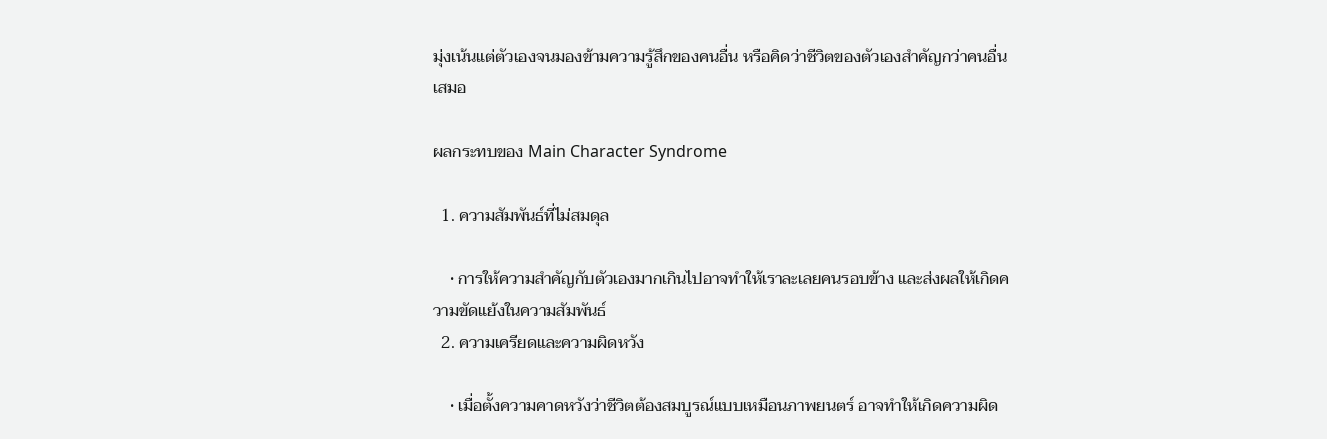มุ่งเน้นแต่ตัวเองจนมองข้ามความรู้สึกของคนอื่น หรือคิดว่าชีวิตของตัวเองสำคัญกว่าคนอื่นเสมอ

ผลกระทบของ Main Character Syndrome

  1. ความสัมพันธ์ที่ไม่สมดุล

    • การให้ความสำคัญกับตัวเองมากเกินไปอาจทำให้เราละเลยคนรอบข้าง และส่งผลให้เกิดความขัดแย้งในความสัมพันธ์
  2. ความเครียดและความผิดหวัง

    • เมื่อตั้งความคาดหวังว่าชีวิตต้องสมบูรณ์แบบเหมือนภาพยนตร์ อาจทำให้เกิดความผิด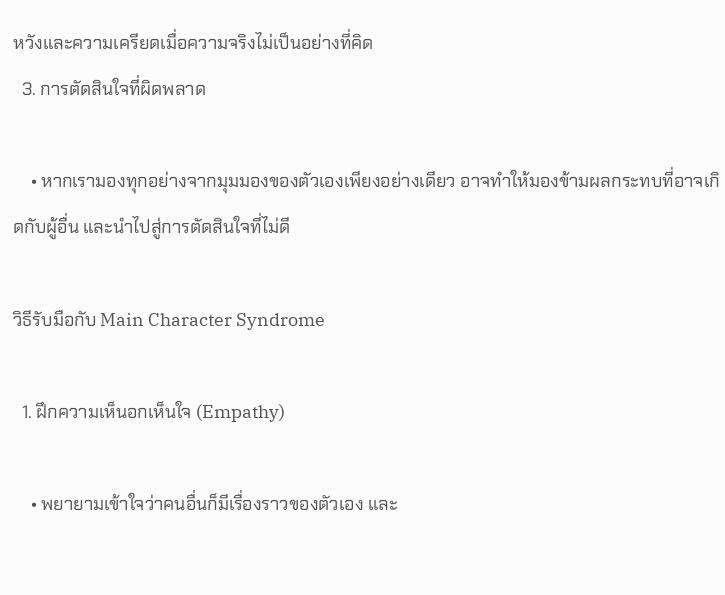หวังและความเครียดเมื่อความจริงไม่เป็นอย่างที่คิด
  3. การตัดสินใจที่ผิดพลาด

    • หากเรามองทุกอย่างจากมุมมองของตัวเองเพียงอย่างเดียว อาจทำให้มองข้ามผลกระทบที่อาจเกิดกับผู้อื่น และนำไปสู่การตัดสินใจที่ไม่ดี

วิธีรับมือกับ Main Character Syndrome

  1. ฝึกความเห็นอกเห็นใจ (Empathy)

    • พยายามเข้าใจว่าคนอื่นก็มีเรื่องราวของตัวเอง และ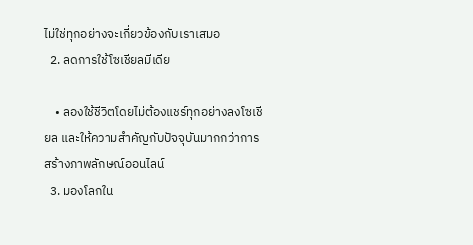ไม่ใช่ทุกอย่างจะเกี่ยวข้องกับเราเสมอ
  2. ลดการใช้โซเชียลมีเดีย

    • ลองใช้ชีวิตโดยไม่ต้องแชร์ทุกอย่างลงโซเชียล และให้ความสำคัญกับปัจจุบันมากกว่าการสร้างภาพลักษณ์ออนไลน์
  3. มองโลกใน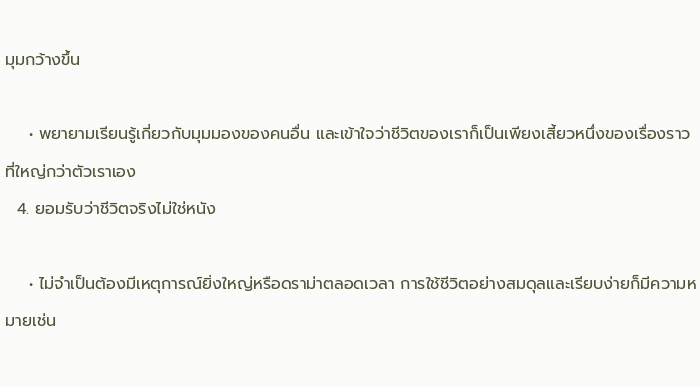มุมกว้างขึ้น

    • พยายามเรียนรู้เกี่ยวกับมุมมองของคนอื่น และเข้าใจว่าชีวิตของเราก็เป็นเพียงเสี้ยวหนึ่งของเรื่องราวที่ใหญ่กว่าตัวเราเอง
  4. ยอมรับว่าชีวิตจริงไม่ใช่หนัง

    • ไม่จำเป็นต้องมีเหตุการณ์ยิ่งใหญ่หรือดราม่าตลอดเวลา การใช้ชีวิตอย่างสมดุลและเรียบง่ายก็มีความหมายเช่น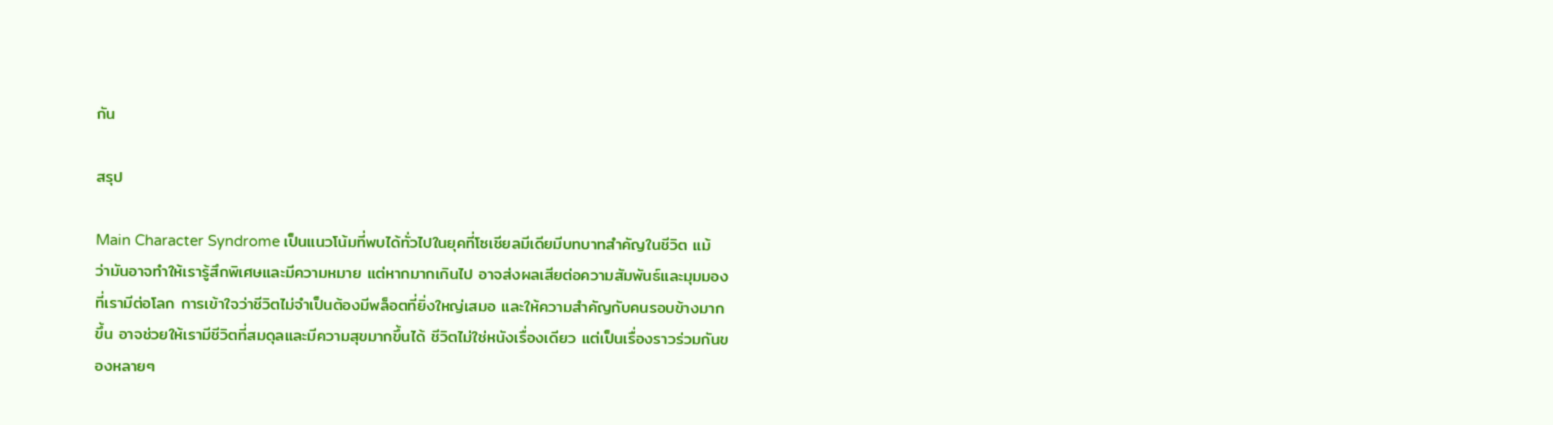กัน

สรุป

Main Character Syndrome เป็นแนวโน้มที่พบได้ทั่วไปในยุคที่โซเชียลมีเดียมีบทบาทสำคัญในชีวิต แม้ว่ามันอาจทำให้เรารู้สึกพิเศษและมีความหมาย แต่หากมากเกินไป อาจส่งผลเสียต่อความสัมพันธ์และมุมมองที่เรามีต่อโลก การเข้าใจว่าชีวิตไม่จำเป็นต้องมีพล็อตที่ยิ่งใหญ่เสมอ และให้ความสำคัญกับคนรอบข้างมากขึ้น อาจช่วยให้เรามีชีวิตที่สมดุลและมีความสุขมากขึ้นได้ ชีวิตไม่ใช่หนังเรื่องเดียว แต่เป็นเรื่องราวร่วมกันของหลายๆ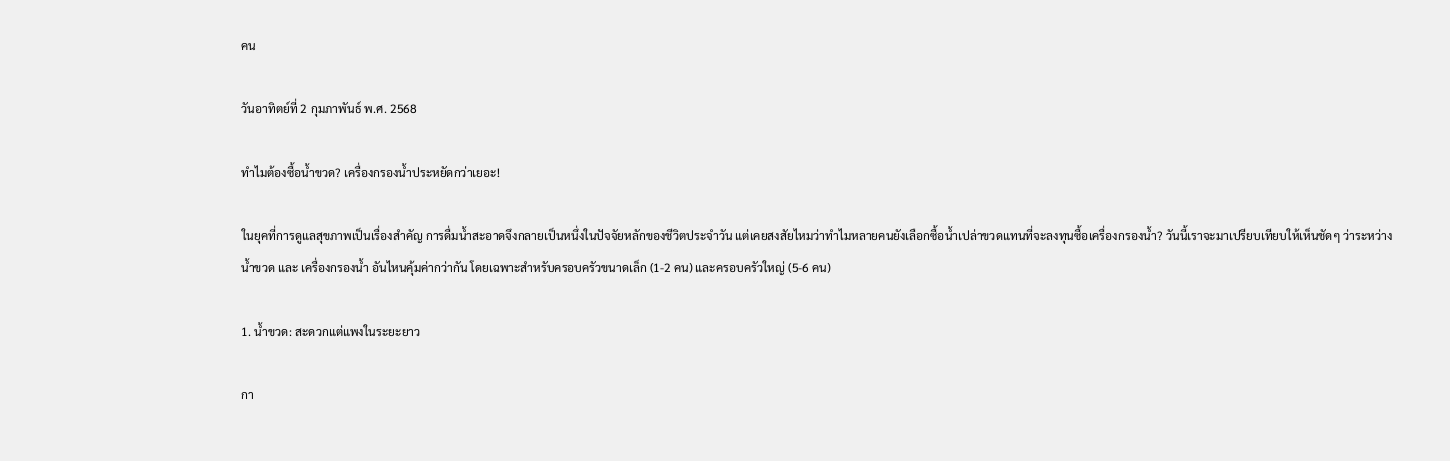คน

วันอาทิตย์ที่ 2 กุมภาพันธ์ พ.ศ. 2568

ทำไมต้องซื้อน้ำขวด? เครื่องกรองน้ำประหยัดกว่าเยอะ!

ในยุคที่การดูแลสุขภาพเป็นเรื่องสำคัญ การดื่มน้ำสะอาดจึงกลายเป็นหนึ่งในปัจจัยหลักของชีวิตประจำวัน แต่เคยสงสัยไหมว่าทำไมหลายคนยังเลือกซื้อน้ำเปล่าขวดแทนที่จะลงทุนซื้อเครื่องกรองน้ำ? วันนี้เราจะมาเปรียบเทียบให้เห็นชัดๆ ว่าระหว่าง น้ำขวด และ เครื่องกรองน้ำ อันไหนคุ้มค่ากว่ากัน โดยเฉพาะสำหรับครอบครัวขนาดเล็ก (1-2 คน) และครอบครัวใหญ่ (5-6 คน)

1. น้ำขวด: สะดวกแต่แพงในระยะยาว

กา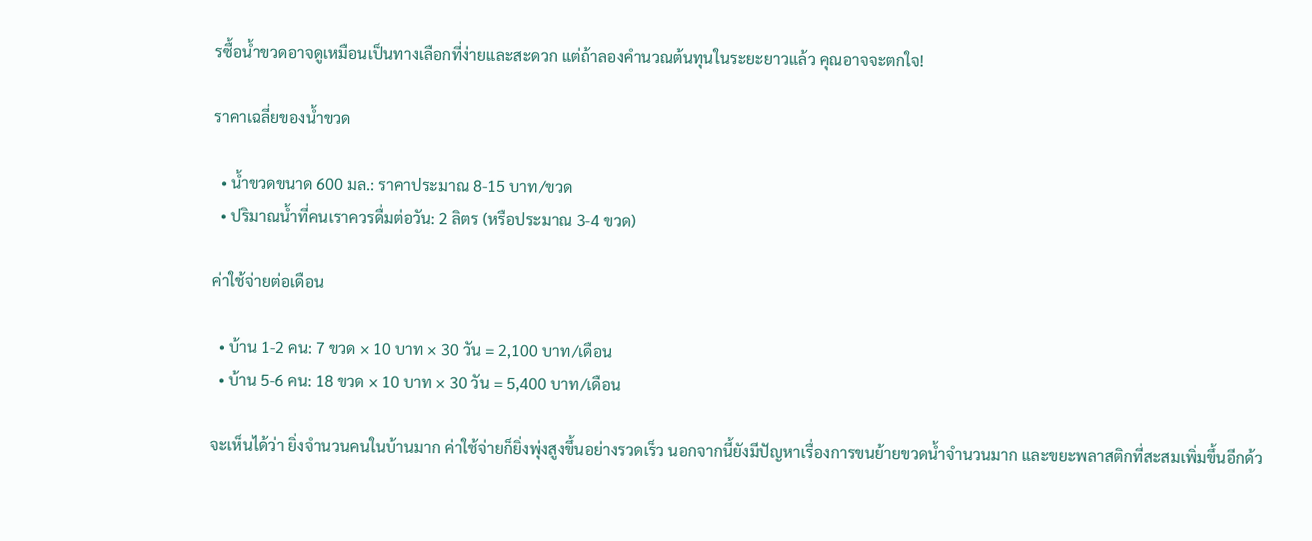รซื้อน้ำขวดอาจดูเหมือนเป็นทางเลือกที่ง่ายและสะดวก แต่ถ้าลองคำนวณต้นทุนในระยะยาวแล้ว คุณอาจจะตกใจ!

ราคาเฉลี่ยของน้ำขวด

  • น้ำขวดขนาด 600 มล.: ราคาประมาณ 8-15 บาท/ขวด
  • ปริมาณน้ำที่คนเราควรดื่มต่อวัน: 2 ลิตร (หรือประมาณ 3-4 ขวด)

ค่าใช้จ่ายต่อเดือน

  • บ้าน 1-2 คน: 7 ขวด × 10 บาท × 30 วัน = 2,100 บาท/เดือน
  • บ้าน 5-6 คน: 18 ขวด × 10 บาท × 30 วัน = 5,400 บาท/เดือน

จะเห็นได้ว่า ยิ่งจำนวนคนในบ้านมาก ค่าใช้จ่ายก็ยิ่งพุ่งสูงขึ้นอย่างรวดเร็ว นอกจากนี้ยังมีปัญหาเรื่องการขนย้ายขวดน้ำจำนวนมาก และขยะพลาสติกที่สะสมเพิ่มขึ้นอีกด้ว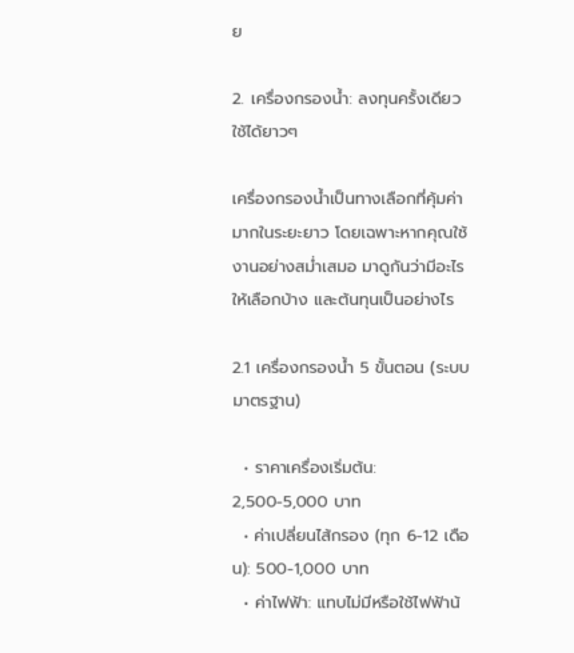ย

2. เครื่องกรองน้ำ: ลงทุนครั้งเดียว ใช้ได้ยาวๆ

เครื่องกรองน้ำเป็นทางเลือกที่คุ้มค่ามากในระยะยาว โดยเฉพาะหากคุณใช้งานอย่างสม่ำเสมอ มาดูกันว่ามีอะไรให้เลือกบ้าง และต้นทุนเป็นอย่างไร

2.1 เครื่องกรองน้ำ 5 ขั้นตอน (ระบบมาตรฐาน)

  • ราคาเครื่องเริ่มต้น: 2,500-5,000 บาท
  • ค่าเปลี่ยนไส้กรอง (ทุก 6-12 เดือน): 500-1,000 บาท
  • ค่าไฟฟ้า: แทบไม่มีหรือใช้ไฟฟ้าน้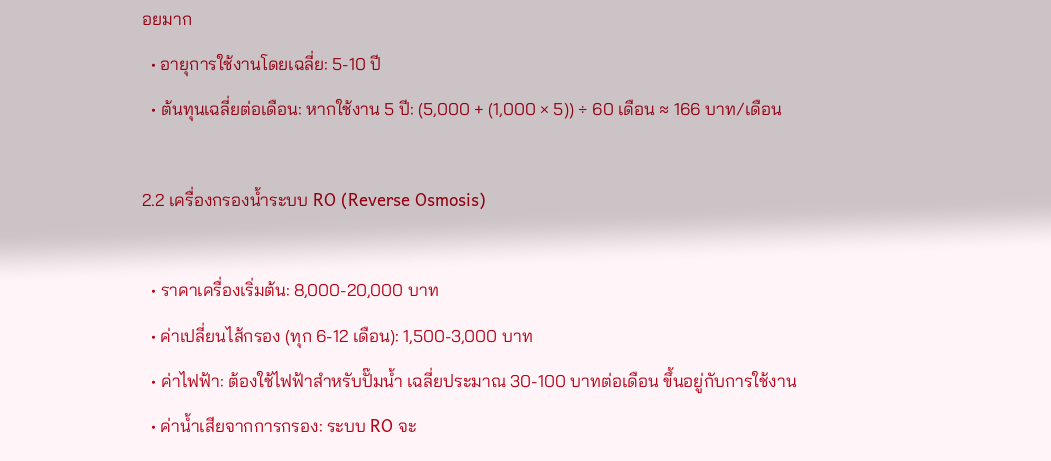อยมาก
  • อายุการใช้งานโดยเฉลี่ย: 5-10 ปี
  • ต้นทุนเฉลี่ยต่อเดือน: หากใช้งาน 5 ปี: (5,000 + (1,000 × 5)) ÷ 60 เดือน ≈ 166 บาท/เดือน

2.2 เครื่องกรองน้ำระบบ RO (Reverse Osmosis)

  • ราคาเครื่องเริ่มต้น: 8,000-20,000 บาท
  • ค่าเปลี่ยนไส้กรอง (ทุก 6-12 เดือน): 1,500-3,000 บาท
  • ค่าไฟฟ้า: ต้องใช้ไฟฟ้าสำหรับปั๊มน้ำ เฉลี่ยประมาณ 30-100 บาทต่อเดือน ขึ้นอยู่กับการใช้งาน
  • ค่าน้ำเสียจากการกรอง: ระบบ RO จะ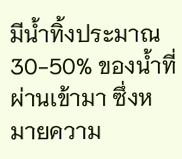มีน้ำทิ้งประมาณ 30-50% ของน้ำที่ผ่านเข้ามา ซึ่งหมายความ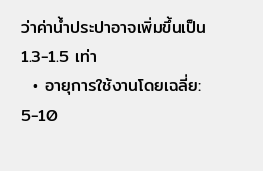ว่าค่าน้ำประปาอาจเพิ่มขึ้นเป็น 1.3-1.5 เท่า
  • อายุการใช้งานโดยเฉลี่ย: 5-10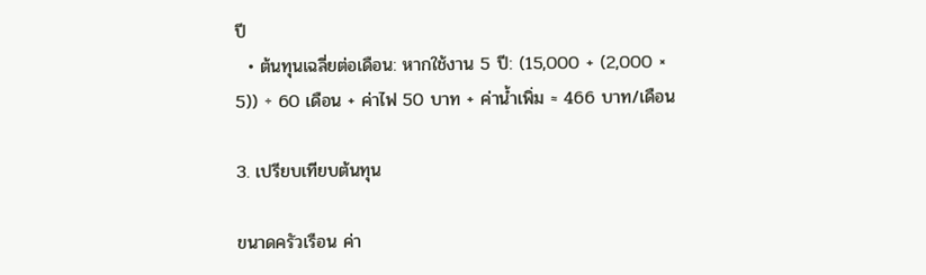ปี
  • ต้นทุนเฉลี่ยต่อเดือน: หากใช้งาน 5 ปี: (15,000 + (2,000 × 5)) ÷ 60 เดือน + ค่าไฟ 50 บาท + ค่าน้ำเพิ่ม ≈ 466 บาท/เดือน

3. เปรียบเทียบต้นทุน

ขนาดครัวเรือน ค่า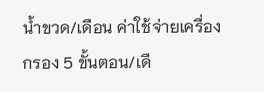น้ำขวด/เดือน ค่าใช้จ่ายเครื่องกรอง 5 ขั้นตอน/เดื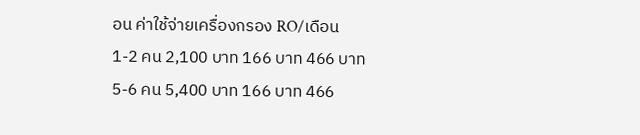อน ค่าใช้จ่ายเครื่องกรอง RO/เดือน
1-2 คน 2,100 บาท 166 บาท 466 บาท
5-6 คน 5,400 บาท 166 บาท 466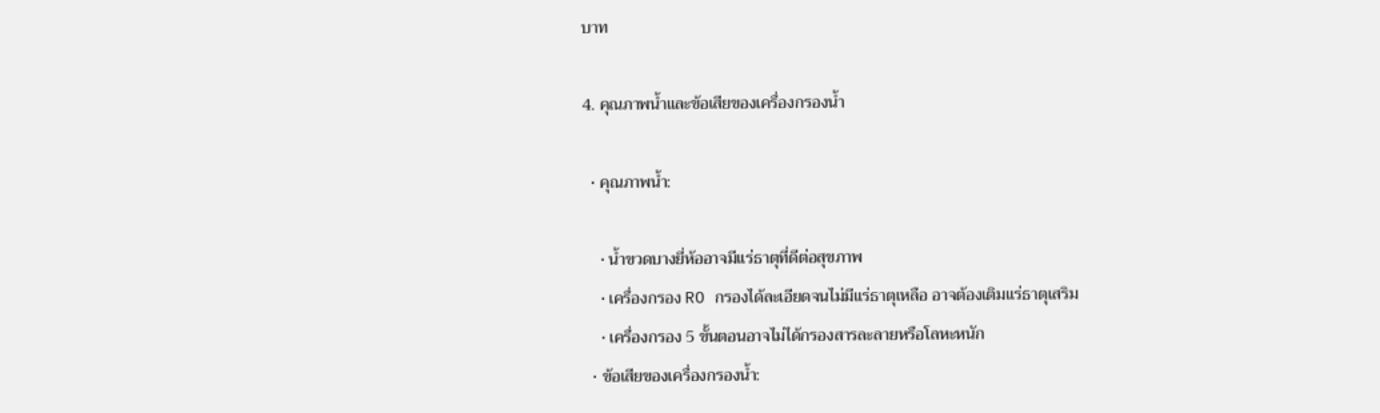บาท

4. คุณภาพน้ำและข้อเสียของเครื่องกรองน้ำ

  • คุณภาพน้ำ:

    • น้ำขวดบางยี่ห้ออาจมีแร่ธาตุที่ดีต่อสุขภาพ
    • เครื่องกรอง RO กรองได้ละเอียดจนไม่มีแร่ธาตุเหลือ อาจต้องเติมแร่ธาตุเสริม
    • เครื่องกรอง 5 ขั้นตอนอาจไม่ได้กรองสารละลายหรือโลหะหนัก
  • ข้อเสียของเครื่องกรองน้ำ: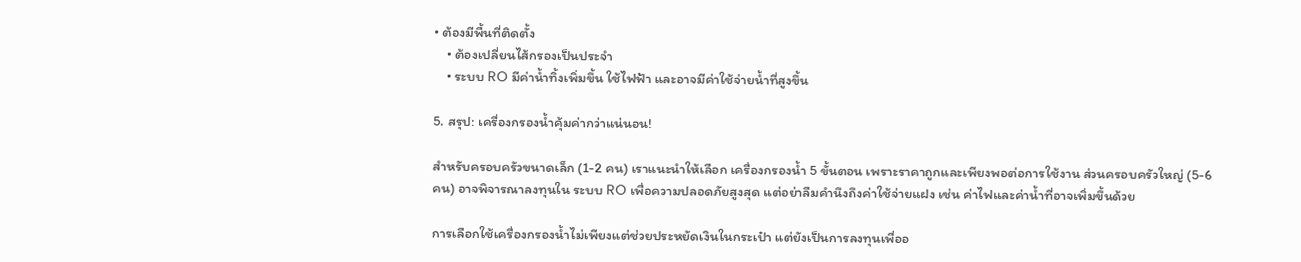• ต้องมีพื้นที่ติดตั้ง
    • ต้องเปลี่ยนไส้กรองเป็นประจำ
    • ระบบ RO มีค่าน้ำทิ้งเพิ่มขึ้น ใช้ไฟฟ้า และอาจมีค่าใช้จ่ายน้ำที่สูงขึ้น

5. สรุป: เครื่องกรองน้ำคุ้มค่ากว่าแน่นอน!

สำหรับครอบครัวขนาดเล็ก (1-2 คน) เราแนะนำให้เลือก เครื่องกรองน้ำ 5 ขั้นตอน เพราะราคาถูกและเพียงพอต่อการใช้งาน ส่วนครอบครัวใหญ่ (5-6 คน) อาจพิจารณาลงทุนใน ระบบ RO เพื่อความปลอดภัยสูงสุด แต่อย่าลืมคำนึงถึงค่าใช้จ่ายแฝง เช่น ค่าไฟและค่าน้ำที่อาจเพิ่มขึ้นด้วย

การเลือกใช้เครื่องกรองน้ำไม่เพียงแต่ช่วยประหยัดเงินในกระเป๋า แต่ยังเป็นการลงทุนเพื่ออ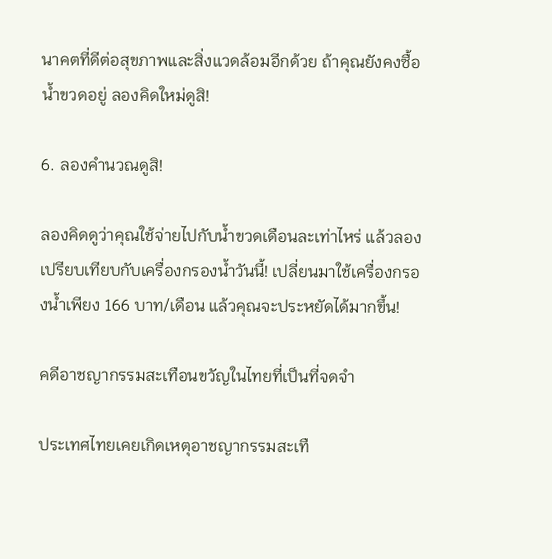นาคตที่ดีต่อสุขภาพและสิ่งแวดล้อมอีกด้วย ถ้าคุณยังคงซื้อน้ำขวดอยู่ ลองคิดใหม่ดูสิ!

6. ลองคำนวณดูสิ!

ลองคิดดูว่าคุณใช้จ่ายไปกับน้ำขวดเดือนละเท่าไหร่ แล้วลองเปรียบเทียบกับเครื่องกรองน้ำวันนี้! เปลี่ยนมาใช้เครื่องกรองน้ำเพียง 166 บาท/เดือน แล้วคุณจะประหยัดได้มากขึ้น!

คดีอาชญากรรมสะเทือนขวัญในไทยที่เป็นที่จดจำ

ประเทศไทยเคยเกิดเหตุอาชญากรรมสะเทื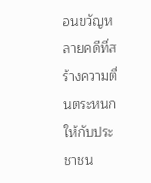อนขวัญหลายคดีที่สร้างความตื่นตระหนกให้กับประชาชน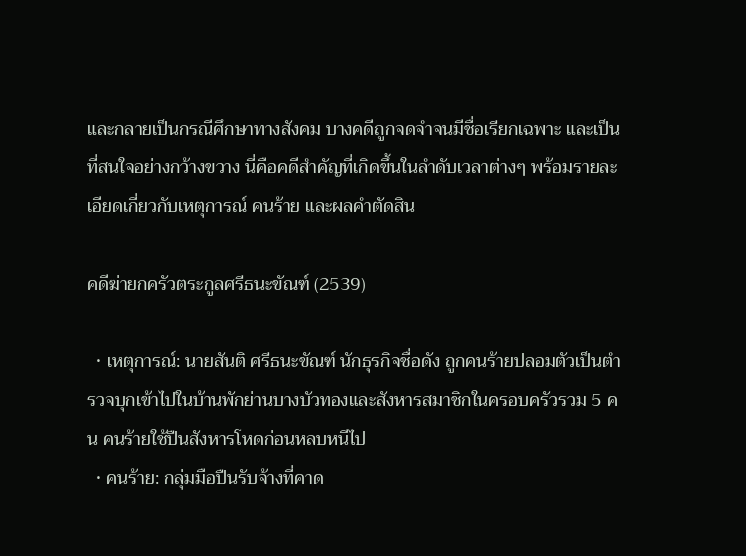และกลายเป็นกรณีศึกษาทางสังคม บางคดีถูกจดจำจนมีชื่อเรียกเฉพาะ และเป็นที่สนใจอย่างกว้างขวาง นี่คือคดีสำคัญที่เกิดขึ้นในลำดับเวลาต่างๆ พร้อมรายละเอียดเกี่ยวกับเหตุการณ์ คนร้าย และผลคำตัดสิน

คดีฆ่ายกครัวตระกูลศรีธนะขัณฑ์ (2539)

  • เหตุการณ์: นายสันติ ศรีธนะขัณฑ์ นักธุรกิจชื่อดัง ถูกคนร้ายปลอมตัวเป็นตำรวจบุกเข้าไปในบ้านพักย่านบางบัวทองและสังหารสมาชิกในครอบครัวรวม 5 คน คนร้ายใช้ปืนสังหารโหดก่อนหลบหนีไป
  • คนร้าย: กลุ่มมือปืนรับจ้างที่คาด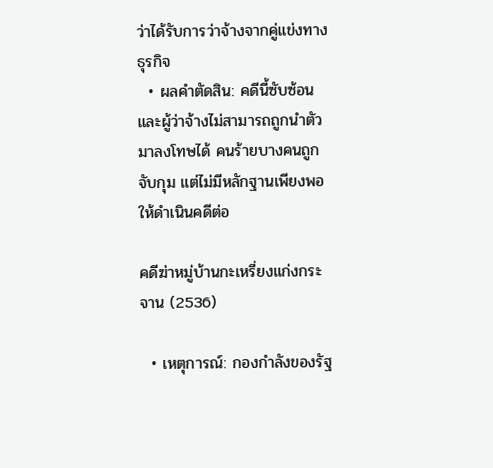ว่าได้รับการว่าจ้างจากคู่แข่งทางธุรกิจ
  • ผลคำตัดสิน: คดีนี้ซับซ้อนและผู้ว่าจ้างไม่สามารถถูกนำตัวมาลงโทษได้ คนร้ายบางคนถูกจับกุม แต่ไม่มีหลักฐานเพียงพอให้ดำเนินคดีต่อ

คดีฆ่าหมู่บ้านกะเหรี่ยงแก่งกระจาน (2536)

  • เหตุการณ์: กองกำลังของรัฐ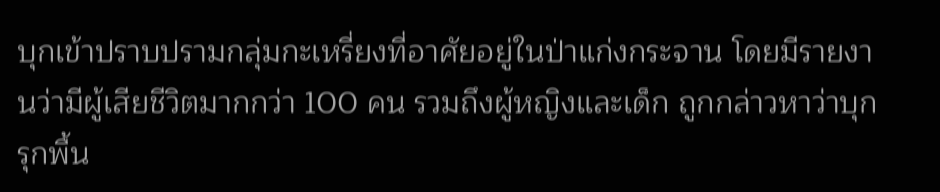บุกเข้าปราบปรามกลุ่มกะเหรี่ยงที่อาศัยอยู่ในป่าแก่งกระจาน โดยมีรายงานว่ามีผู้เสียชีวิตมากกว่า 100 คน รวมถึงผู้หญิงและเด็ก ถูกกล่าวหาว่าบุกรุกพื้น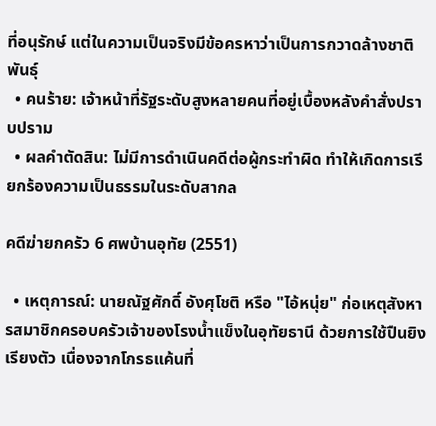ที่อนุรักษ์ แต่ในความเป็นจริงมีข้อครหาว่าเป็นการกวาดล้างชาติพันธุ์
  • คนร้าย: เจ้าหน้าที่รัฐระดับสูงหลายคนที่อยู่เบื้องหลังคำสั่งปราบปราม
  • ผลคำตัดสิน: ไม่มีการดำเนินคดีต่อผู้กระทำผิด ทำให้เกิดการเรียกร้องความเป็นธรรมในระดับสากล

คดีฆ่ายกครัว 6 ศพบ้านอุทัย (2551)

  • เหตุการณ์: นายณัฐศักดิ์ อังศุโชติ หรือ "ไอ้หนุ่ย" ก่อเหตุสังหารสมาชิกครอบครัวเจ้าของโรงน้ำแข็งในอุทัยธานี ด้วยการใช้ปืนยิงเรียงตัว เนื่องจากโกรธแค้นที่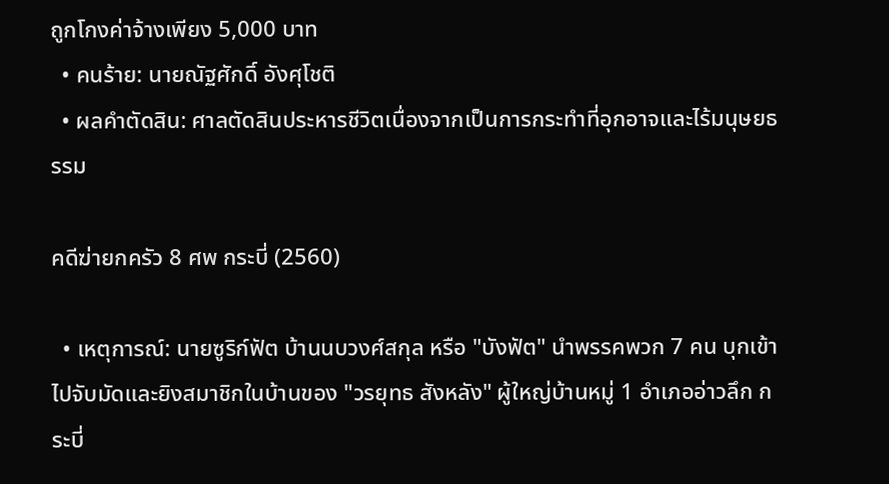ถูกโกงค่าจ้างเพียง 5,000 บาท
  • คนร้าย: นายณัฐศักดิ์ อังศุโชติ
  • ผลคำตัดสิน: ศาลตัดสินประหารชีวิตเนื่องจากเป็นการกระทำที่อุกอาจและไร้มนุษยธรรม

คดีฆ่ายกครัว 8 ศพ กระบี่ (2560)

  • เหตุการณ์: นายซูริก์ฟัต บ้านนบวงศ์สกุล หรือ "บังฟัต" นำพรรคพวก 7 คน บุกเข้าไปจับมัดและยิงสมาชิกในบ้านของ "วรยุทธ สังหลัง" ผู้ใหญ่บ้านหมู่ 1 อำเภออ่าวลึก กระบี่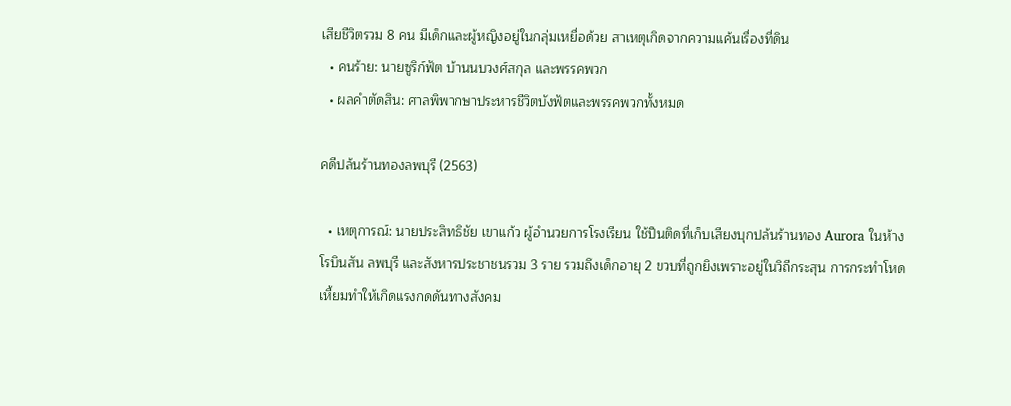เสียชีวิตรวม 8 คน มีเด็กและผู้หญิงอยู่ในกลุ่มเหยื่อด้วย สาเหตุเกิดจากความแค้นเรื่องที่ดิน
  • คนร้าย: นายซูริก์ฟัต บ้านนบวงศ์สกุล และพรรคพวก
  • ผลคำตัดสิน: ศาลพิพากษาประหารชีวิตบังฟัตและพรรคพวกทั้งหมด

คดีปล้นร้านทองลพบุรี (2563)

  • เหตุการณ์: นายประสิทธิชัย เขาแก้ว ผู้อำนวยการโรงเรียน ใช้ปืนติดที่เก็บเสียงบุกปล้นร้านทอง Aurora ในห้างโรบินสัน ลพบุรี และสังหารประชาชนรวม 3 ราย รวมถึงเด็กอายุ 2 ขวบที่ถูกยิงเพราะอยู่ในวิถีกระสุน การกระทำโหดเหี้ยมทำให้เกิดแรงกดดันทางสังคม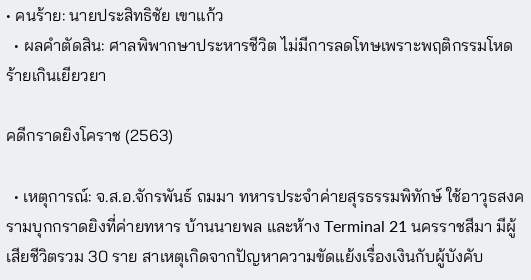• คนร้าย: นายประสิทธิชัย เขาแก้ว
  • ผลคำตัดสิน: ศาลพิพากษาประหารชีวิต ไม่มีการลดโทษเพราะพฤติกรรมโหดร้ายเกินเยียวยา

คดีกราดยิงโคราช (2563)

  • เหตุการณ์: จ.ส.อ.จักรพันธ์ ถมมา ทหารประจำค่ายสุรธรรมพิทักษ์ ใช้อาวุธสงครามบุกกราดยิงที่ค่ายทหาร บ้านนายพล และห้าง Terminal 21 นครราชสีมา มีผู้เสียชีวิตรวม 30 ราย สาเหตุเกิดจากปัญหาความขัดแย้งเรื่องเงินกับผู้บังคับ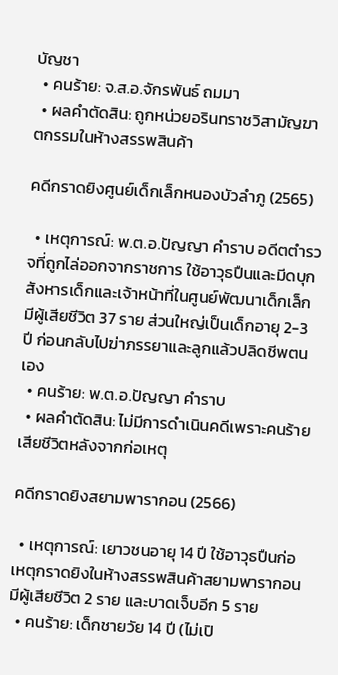บัญชา
  • คนร้าย: จ.ส.อ.จักรพันธ์ ถมมา
  • ผลคำตัดสิน: ถูกหน่วยอรินทราชวิสามัญฆาตกรรมในห้างสรรพสินค้า

คดีกราดยิงศูนย์เด็กเล็กหนองบัวลำภู (2565)

  • เหตุการณ์: พ.ต.อ.ปัญญา คำราบ อดีตตำรวจที่ถูกไล่ออกจากราชการ ใช้อาวุธปืนและมีดบุกสังหารเด็กและเจ้าหน้าที่ในศูนย์พัฒนาเด็กเล็ก มีผู้เสียชีวิต 37 ราย ส่วนใหญ่เป็นเด็กอายุ 2-3 ปี ก่อนกลับไปฆ่าภรรยาและลูกแล้วปลิดชีพตนเอง
  • คนร้าย: พ.ต.อ.ปัญญา คำราบ
  • ผลคำตัดสิน: ไม่มีการดำเนินคดีเพราะคนร้ายเสียชีวิตหลังจากก่อเหตุ

คดีกราดยิงสยามพารากอน (2566)

  • เหตุการณ์: เยาวชนอายุ 14 ปี ใช้อาวุธปืนก่อเหตุกราดยิงในห้างสรรพสินค้าสยามพารากอน มีผู้เสียชีวิต 2 ราย และบาดเจ็บอีก 5 ราย
  • คนร้าย: เด็กชายวัย 14 ปี (ไม่เปิ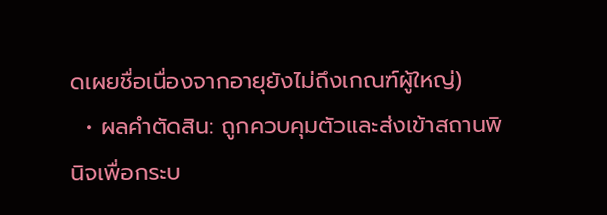ดเผยชื่อเนื่องจากอายุยังไม่ถึงเกณฑ์ผู้ใหญ่)
  • ผลคำตัดสิน: ถูกควบคุมตัวและส่งเข้าสถานพินิจเพื่อกระบ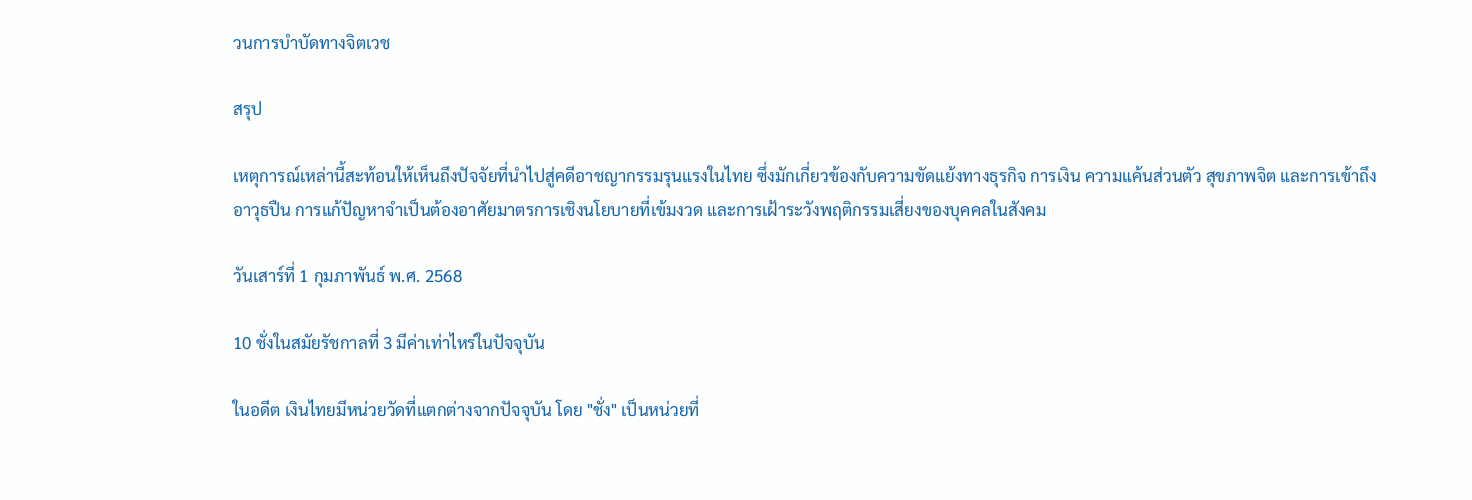วนการบำบัดทางจิตเวช

สรุป

เหตุการณ์เหล่านี้สะท้อนให้เห็นถึงปัจจัยที่นำไปสู่คดีอาชญากรรมรุนแรงในไทย ซึ่งมักเกี่ยวข้องกับความขัดแย้งทางธุรกิจ การเงิน ความแค้นส่วนตัว สุขภาพจิต และการเข้าถึงอาวุธปืน การแก้ปัญหาจำเป็นต้องอาศัยมาตรการเชิงนโยบายที่เข้มงวด และการเฝ้าระวังพฤติกรรมเสี่ยงของบุคคลในสังคม

วันเสาร์ที่ 1 กุมภาพันธ์ พ.ศ. 2568

10 ชั่งในสมัยรัชกาลที่ 3 มีค่าเท่าไหร่ในปัจจุบัน

ในอดีต เงินไทยมีหน่วยวัดที่แตกต่างจากปัจจุบัน โดย "ชั่ง" เป็นหน่วยที่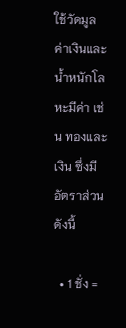ใช้วัดมูลค่าเงินและน้ำหนักโลหะมีค่า เช่น ทองและเงิน ซึ่งมีอัตราส่วนดังนี้

  • 1 ชั่ง =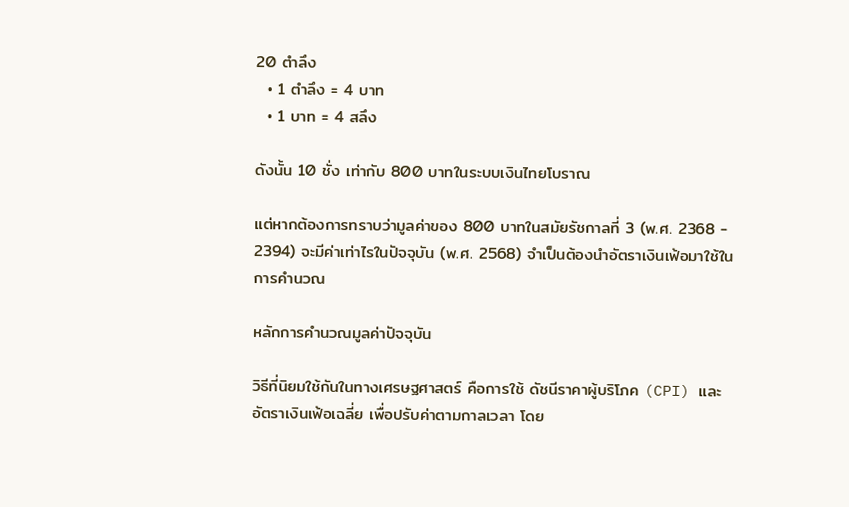20 ตำลึง
  • 1 ตำลึง = 4 บาท
  • 1 บาท = 4 สลึง

ดังนั้น 10 ชั่ง เท่ากับ 800 บาทในระบบเงินไทยโบราณ

แต่หากต้องการทราบว่ามูลค่าของ 800 บาทในสมัยรัชกาลที่ 3 (พ.ศ. 2368 - 2394) จะมีค่าเท่าไรในปัจจุบัน (พ.ศ. 2568) จำเป็นต้องนำอัตราเงินเฟ้อมาใช้ในการคำนวณ

หลักการคำนวณมูลค่าปัจจุบัน

วิธีที่นิยมใช้กันในทางเศรษฐศาสตร์ คือการใช้ ดัชนีราคาผู้บริโภค (CPI) และอัตราเงินเฟ้อเฉลี่ย เพื่อปรับค่าตามกาลเวลา โดย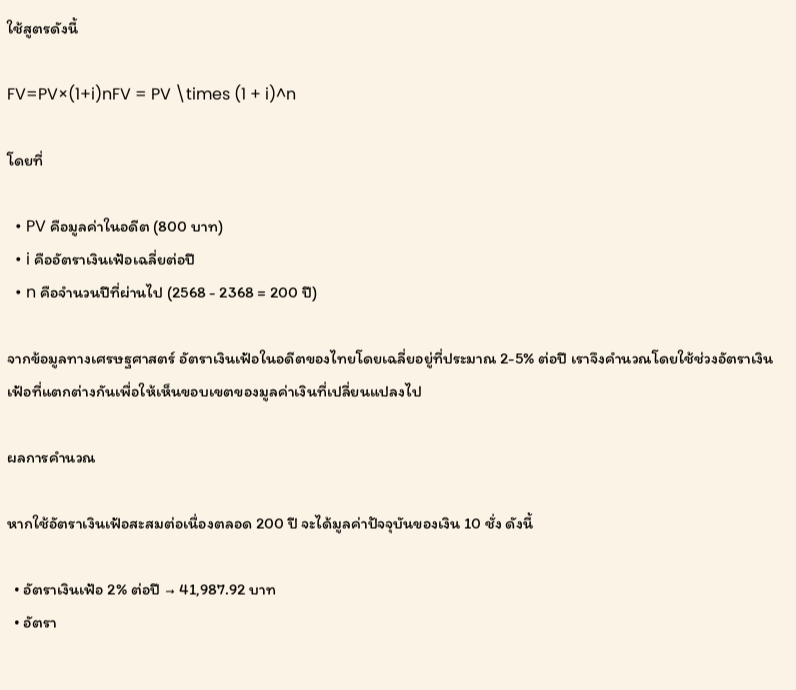ใช้สูตรดังนี้

FV=PV×(1+i)nFV = PV \times (1 + i)^n

โดยที่

  • PV คือมูลค่าในอดีต (800 บาท)
  • i คืออัตราเงินเฟ้อเฉลี่ยต่อปี
  • n คือจำนวนปีที่ผ่านไป (2568 - 2368 = 200 ปี)

จากข้อมูลทางเศรษฐศาสตร์ อัตราเงินเฟ้อในอดีตของไทยโดยเฉลี่ยอยู่ที่ประมาณ 2-5% ต่อปี เราจึงคำนวณโดยใช้ช่วงอัตราเงินเฟ้อที่แตกต่างกันเพื่อให้เห็นขอบเขตของมูลค่าเงินที่เปลี่ยนแปลงไป

ผลการคำนวณ

หากใช้อัตราเงินเฟ้อสะสมต่อเนื่องตลอด 200 ปี จะได้มูลค่าปัจจุบันของเงิน 10 ชั่ง ดังนี้

  • อัตราเงินเฟ้อ 2% ต่อปี → 41,987.92 บาท
  • อัตรา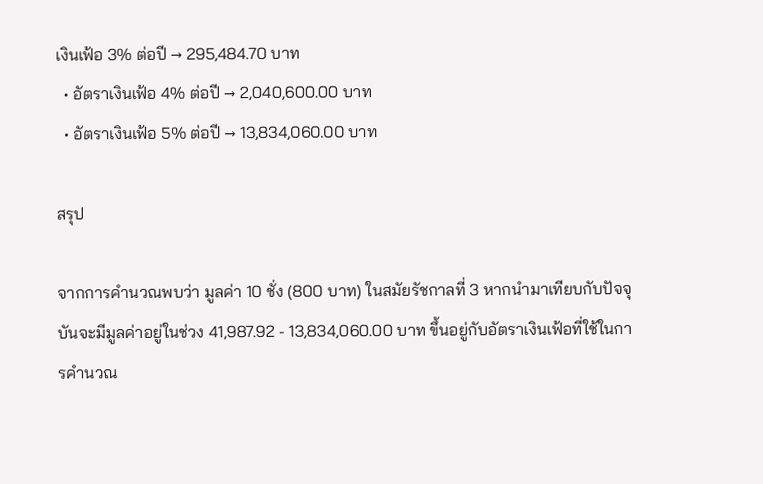เงินเฟ้อ 3% ต่อปี → 295,484.70 บาท
  • อัตราเงินเฟ้อ 4% ต่อปี → 2,040,600.00 บาท
  • อัตราเงินเฟ้อ 5% ต่อปี → 13,834,060.00 บาท

สรุป

จากการคำนวณพบว่า มูลค่า 10 ชั่ง (800 บาท) ในสมัยรัชกาลที่ 3 หากนำมาเทียบกับปัจจุบันจะมีมูลค่าอยู่ในช่วง 41,987.92 - 13,834,060.00 บาท ขึ้นอยู่กับอัตราเงินเฟ้อที่ใช้ในการคำนวณ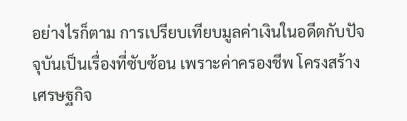อย่างไรก็ตาม การเปรียบเทียบมูลค่าเงินในอดีตกับปัจจุบันเป็นเรื่องที่ซับซ้อน เพราะค่าครองชีพ โครงสร้างเศรษฐกิจ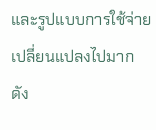และรูปแบบการใช้จ่ายเปลี่ยนแปลงไปมาก ดัง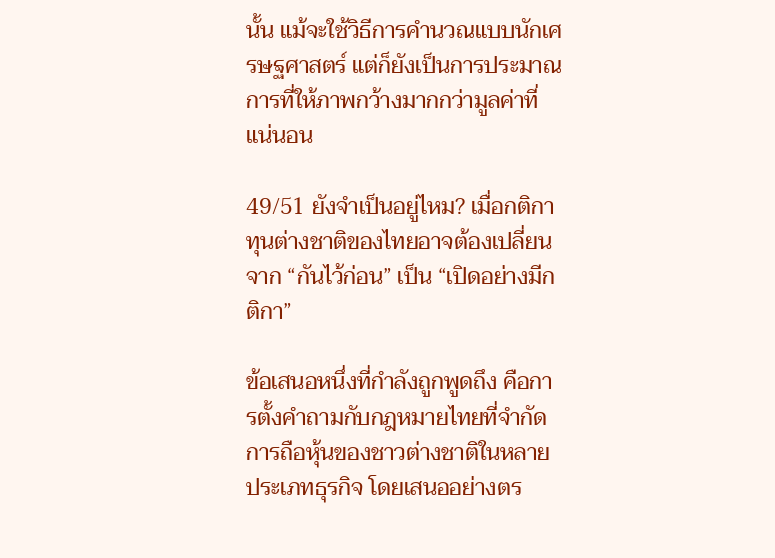นั้น แม้จะใช้วิธีการคำนวณแบบนักเศรษฐศาสตร์ แต่ก็ยังเป็นการประมาณการที่ให้ภาพกว้างมากกว่ามูลค่าที่แน่นอน

49/51 ยังจำเป็นอยู่ไหม? เมื่อกติกาทุนต่างชาติของไทยอาจต้องเปลี่ยนจาก “กันไว้ก่อน” เป็น “เปิดอย่างมีกติกา”

ข้อเสนอหนึ่งที่กำลังถูกพูดถึง คือการตั้งคำถามกับกฎหมายไทยที่จำกัดการถือหุ้นของชาวต่างชาติในหลายประเภทธุรกิจ โดยเสนออย่างตร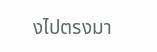งไปตรงมา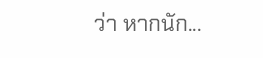ว่า หากนัก...